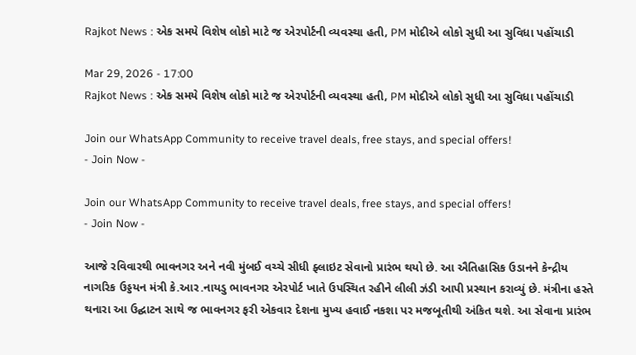Rajkot News : એક સમયે વિશેષ લોકો માટે જ એરપોર્ટની વ્યવસ્થા હતી, PM મોદીએ લોકો સુધી આ સુવિધા પહોંચાડી

Mar 29, 2026 - 17:00
Rajkot News : એક સમયે વિશેષ લોકો માટે જ એરપોર્ટની વ્યવસ્થા હતી, PM મોદીએ લોકો સુધી આ સુવિધા પહોંચાડી

Join our WhatsApp Community to receive travel deals, free stays, and special offers!
- Join Now -

Join our WhatsApp Community to receive travel deals, free stays, and special offers!
- Join Now -

આજે રવિવારથી ભાવનગર અને નવી મુંબઈ વચ્ચે સીધી ફ્લાઇટ સેવાનો પ્રારંભ થયો છે. આ ઐતિહાસિક ઉડાનને કેન્દ્રીય નાગરિક ઉડ્ડયન મંત્રી કે.આર.નાયડુ ભાવનગર એરપોર્ટ ખાતે ઉપસ્થિત રહીને લીલી ઝંડી આપી પ્રસ્થાન કરાવ્યું છે. મંત્રીના હસ્તે થનારા આ ઉદ્ઘાટન સાથે જ ભાવનગર ફરી એકવાર દેશના મુખ્ય હવાઈ નકશા પર મજબૂતીથી અંકિત થશે. આ સેવાના પ્રારંભ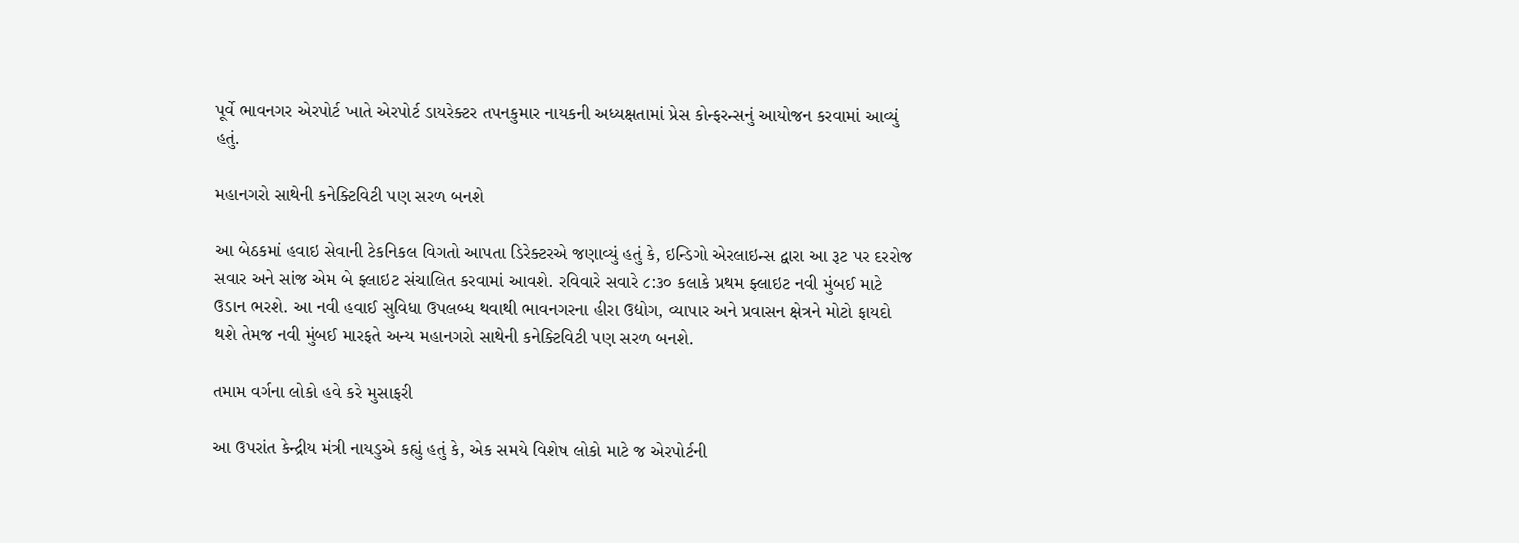પૂર્વે ભાવનગર એરપોર્ટ ખાતે એરપોર્ટ ડાયરેક્ટર તપનકુમાર નાયકની અધ્યક્ષતામાં પ્રેસ કોન્ફરન્સનું આયોજન કરવામાં આવ્યું હતું.

મહાનગરો સાથેની કનેક્ટિવિટી પણ સરળ બનશે

આ બેઠકમાં હવાઇ સેવાની ટેકનિકલ વિગતો આપતા ડિરેક્ટરએ જણાવ્યું હતું કે, ઇન્ડિગો એરલાઇન્સ દ્વારા આ રૂટ પર દરરોજ સવાર અને સાંજ એમ બે ફ્લાઇટ સંચાલિત કરવામાં આવશે. રવિવારે સવારે ૮:૩૦ કલાકે પ્રથમ ફ્લાઇટ નવી મુંબઈ માટે ઉડાન ભરશે. આ નવી હવાઈ સુવિધા ઉપલબ્ધ થવાથી ભાવનગરના હીરા ઉદ્યોગ, વ્યાપાર અને પ્રવાસન ક્ષેત્રને મોટો ફાયદો થશે તેમજ નવી મુંબઈ મારફતે અન્ય મહાનગરો સાથેની કનેક્ટિવિટી પણ સરળ બનશે.

તમામ વર્ગના લોકો હવે કરે મુસાફરી

આ ઉપરાંત કેન્દ્રીય મંત્રી નાયડુએ કહ્યું હતું કે, એક સમયે વિશેષ લોકો માટે જ એરપોર્ટની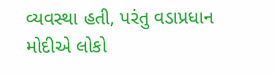વ્યવસ્થા હતી, પરંતુ વડાપ્રધાન મોદીએ લોકો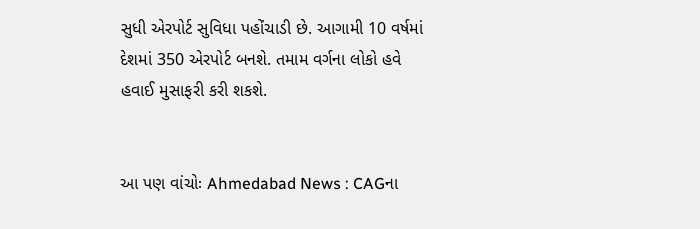સુધી એરપોર્ટ સુવિધા પહોંચાડી છે. આગામી 10 વર્ષમાં દેશમાં 350 એરપોર્ટ બનશે. તમામ વર્ગના લોકો હવે હવાઈ મુસાફરી કરી શકશે.


આ પણ વાંચોઃ Ahmedabad News : CAGના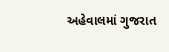અહેવાલમાં ગુજરાત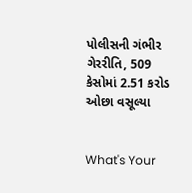પોલીસની ગંભીર ગેરરીતિ, 509 કેસોમાં 2.51 કરોડ ઓછા વસૂલ્યા


What's Your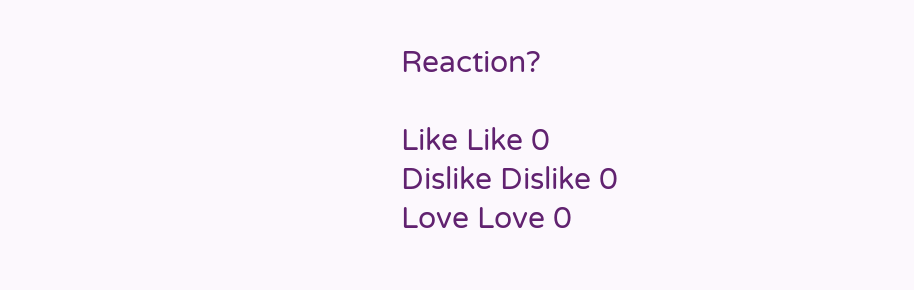Reaction?

Like Like 0
Dislike Dislike 0
Love Love 0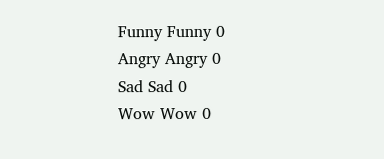Funny Funny 0
Angry Angry 0
Sad Sad 0
Wow Wow 0